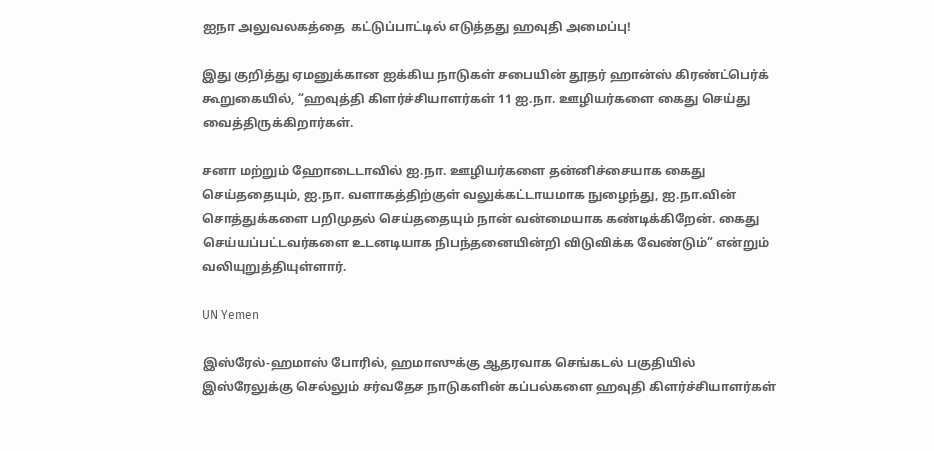ஐநா அலுவலகத்தை  கட்டுப்பாட்டில் எடுத்தது ஹவுதி அமைப்பு!

இது குறித்து ஏமனுக்கான ஐக்கிய நாடுகள் சபையின் தூதர் ஹான்ஸ் கிரண்ட்பெர்க் கூறுகையில், “ஹவுத்தி கிளர்ச்சியாளர்கள் 11 ஐ.நா. ஊழியர்களை கைது செய்து வைத்திருக்கிறார்கள்.

சனா மற்றும் ஹோடைடாவில் ஐ.நா. ஊழியர்களை தன்னிச்சையாக கைது செய்ததையும், ஐ.நா. வளாகத்திற்குள் வலுக்கட்டாயமாக நுழைந்து, ஐ.நா.வின் சொத்துக்களை பறிமுதல் செய்ததையும் நான் வன்மையாக கண்டிக்கிறேன். கைது செய்யப்பட்டவர்களை உடனடியாக நிபந்தனையின்றி விடுவிக்க வேண்டும்” என்றும் வலியுறுத்தியுள்ளார்.

UN Yemen

இஸ்ரேல்-ஹமாஸ் போரில், ஹமாஸுக்கு ஆதரவாக செங்கடல் பகுதியில் இஸ்ரேலுக்கு செல்லும் சர்வதேச நாடுகளின் கப்பல்களை ஹவுதி கிளர்ச்சியாளர்கள்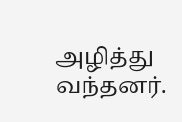அழித்து வந்தனர்.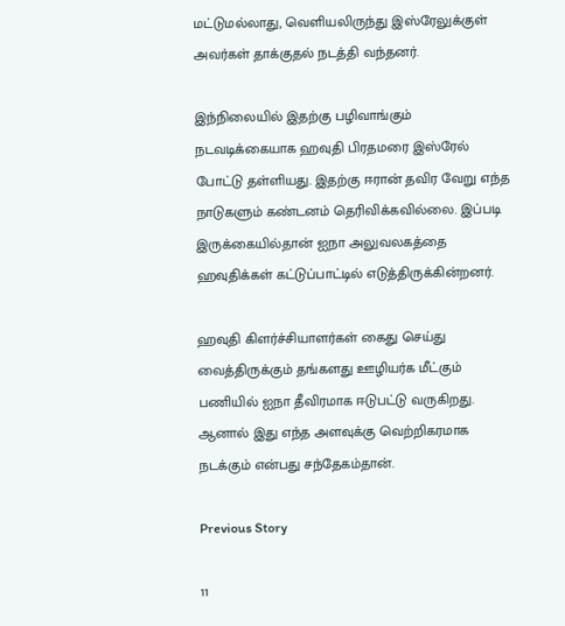மட்டுமல்லாது, வெளியலிருந்து இஸ்ரேலுக்குள் அவர்கள் தாக்குதல் நடத்தி வந்தனர்.

இந்நிலையில் இதற்கு பழிவாங்கும் நடவடிக்கையாக ஹவுதி பிரதமரை இஸ்ரேல் போட்டு தள்ளியது. இதற்கு ஈரான் தவிர வேறு எந்த நாடுகளும் கண்டனம் தெரிவிக்கவில்லை. இப்படி இருக்கையில்தான் ஐநா அலுவலகத்தை ஹவுதிக்கள் கட்டுப்பாட்டில் எடுத்திருக்கின்றனர்.

ஹவுதி கிளர்ச்சியாளர்கள் கைது செய்து வைத்திருக்கும் தங்களது ஊழியர்க மீட்கும் பணியில் ஐநா தீவிரமாக ஈடுபட்டு வருகிறது. ஆனால் இது எந்த அளவுக்கு வெற்றிகரமாக நடக்கும் என்பது சந்தேகம்தான்.

Previous Story

11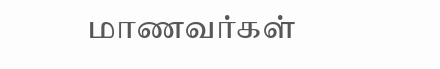மாணவர்கள்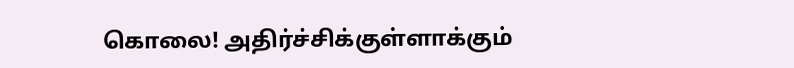கொலை! அதிர்ச்சிக்குள்ளாக்கும்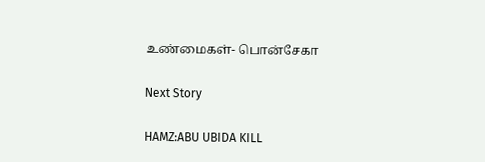உண்மைகள்- பொன்சேகா

Next Story

HAMZ:ABU UBIDA KILL